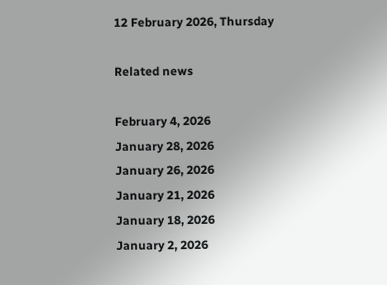12 February 2026, Thursday

Related news

February 4, 2026
January 28, 2026
January 26, 2026
January 21, 2026
January 18, 2026
January 2, 2026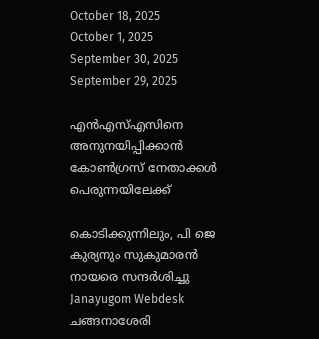October 18, 2025
October 1, 2025
September 30, 2025
September 29, 2025

എന്‍എസ്എസിനെ അനുനയിപ്പിക്കാന്‍ കോണ്‍ഗ്രസ് നേതാക്കള്‍ പെരുന്നയിലേക്ക്

കൊടിക്കുന്നിലും, പി ജെ കുര്യനും സുകുമാരന്‍ നായരെ സന്ദര്‍ശിച്ചു
Janayugom Webdesk
ചങ്ങനാശേരി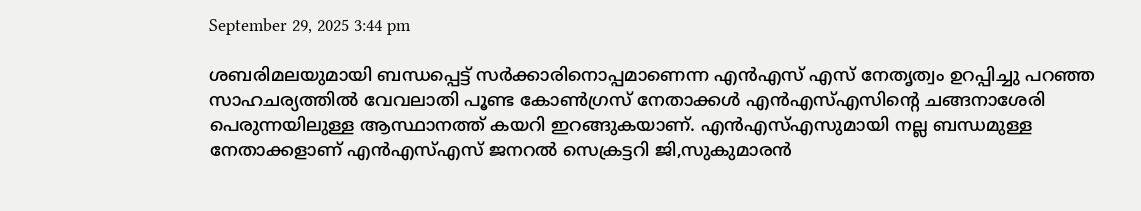September 29, 2025 3:44 pm

ശബരിമലയുമായി ബന്ധപ്പെട്ട് സര്‍ക്കാരിനൊപ്പമാണെന്ന എന്‍എസ് എസ് നേതൃത്വം ഉറപ്പിച്ചു പറഞ്ഞ സാഹചര്യത്തില്‍ വേവലാതി പൂണ്ട കോണ്‍ഗ്രസ് നേതാക്കള്‍ എന്‍എസ്എസിന്റെ ചങ്ങനാശേരി പെരുന്നയിലുള്ള ആസ്ഥാനത്ത് കയറി ഇറങ്ങുകയാണ്. എന്‍എസ്എസുമായി നല്ല ബന്ധമുള്ള നേതാക്കളാണ് എന്‍എസ്എസ് ജനറല്‍ സെക്രട്ടറി ജി,സുകുമാരന്‍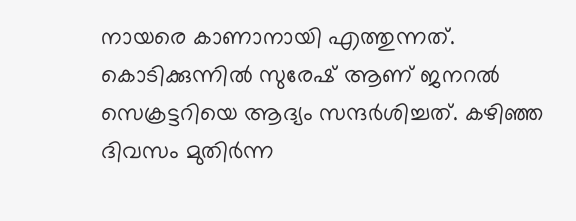നായരെ കാണാനായി എത്തുന്നത്. കൊടിക്കുന്നില്‍ സുരേഷ് ആണ് ജനറല്‍ സെക്രട്ടറിയെ ആദ്യം സന്ദര്‍ശിച്ചത്. കഴിഞ്ഞ ദിവസം മുതിര്‍ന്ന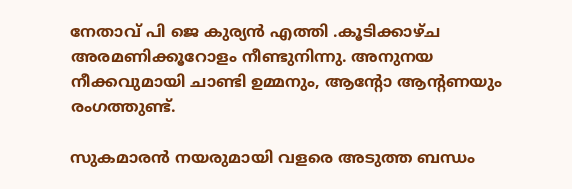നേതാവ് പി ജെ കുര്യന്‍ എത്തി .കൂടിക്കാഴ്ച അരമണിക്കൂറോളം നീണ്ടുനിന്നു. അനുനയ നീക്കവുമായി ചാണ്ടി ഉമ്മനും, ആന്റോ ആന്റണയും രംഗത്തുണ്ട്.

സുകമാരന്‍ നയരുമായി വളരെ അടുത്ത ബന്ധം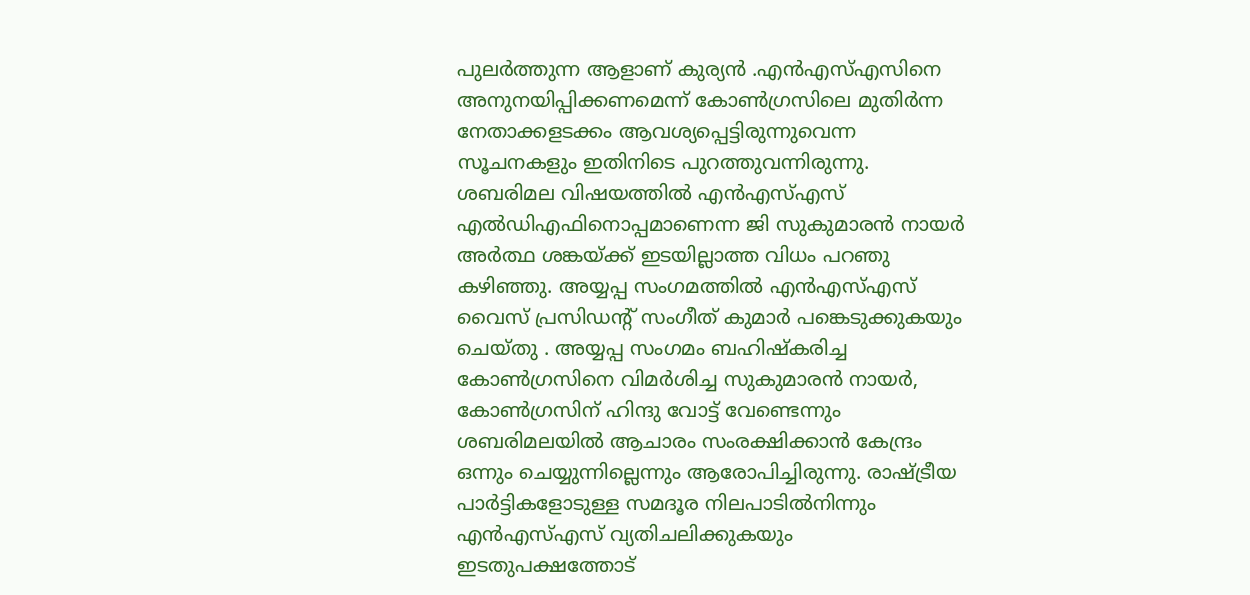പുലര്‍ത്തുന്ന ആളാണ് കുര്യന്‍ .എന്‍എസ്എസിനെ അനുനയിപ്പിക്കണമെന്ന് കോണ്‍ഗ്രസിലെ മുതിര്‍ന്ന നേതാക്കളടക്കം ആവശ്യപ്പെട്ടിരുന്നുവെന്ന സൂചനകളും ഇതിനിടെ പുറത്തുവന്നിരുന്നു. ശബരിമല വിഷയത്തിൽ എൻഎസ്എസ് എൽഡിഎഫിനൊപ്പമാണെന്ന ജി സുകുമാരൻ നായര്‍ അര്‍ത്ഥ ശങ്കയ്ക്ക് ഇടയില്ലാത്ത വിധം പറഞു കഴിഞ്ഞു. അയ്യപ്പ സംഗമത്തില്‍ എന്‍എസ്എസ് വൈസ് പ്രസിഡന്റ് സംഗീത് കുമാര്‍ പങ്കെടുക്കുകയും ചെയ്തു . അയ്യപ്പ സംഗമം ബഹിഷ്‌കരിച്ച കോൺഗ്രസിനെ വിമർശിച്ച സുകുമാരൻ നായർ, കോൺഗ്രസിന് ഹിന്ദു വോട്ട് വേണ്ടെന്നും ശബരിമലയിൽ ആചാരം സംരക്ഷിക്കാൻ കേന്ദ്രം ഒന്നും ചെയ്യുന്നില്ലെന്നും ആരോപിച്ചിരുന്നു. രാഷ്ട്രീയ പാർട്ടികളോടുള്ള സമദൂര നിലപാടിൽനിന്നും എൻഎസ്എസ് വ്യതിചലിക്കുകയും ഇടതുപക്ഷത്തോട്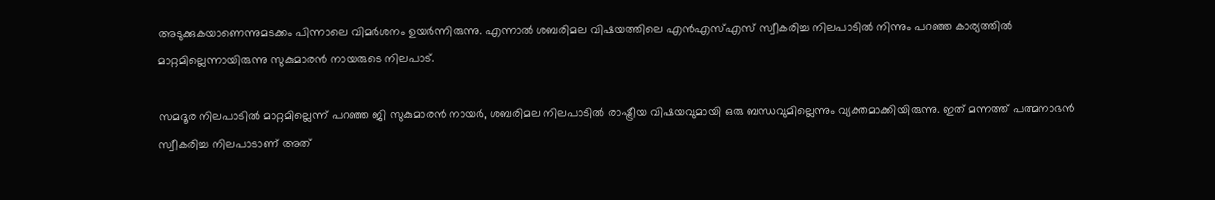അടുക്കുകയാണെന്നുമടക്കം പിന്നാലെ വിമർശനം ഉയർന്നിരുന്നു. എന്നാൽ ശബരിമല വിഷയത്തിലെ എൻഎസ്എസ് സ്വീകരിച്ച നിലപാടിൽ നിന്നും പറഞ്ഞ കാര്യത്തിൽ മാറ്റമില്ലെന്നായിരുന്നു സുകുമാരൻ നായരുടെ നിലപാട്.

സമദൂര നിലപാടിൽ മാറ്റമില്ലെന്ന് പറഞ്ഞ ജി സുകുമാരൻ നായർ, ശബരിമല നിലപാടിൽ രാഷ്ട്രീയ വിഷയവുമായി ഒരു ബന്ധവുമില്ലെന്നും വ്യക്തമാക്കിയിരുന്നു. ഇത് മന്നത്ത് പത്മനാഭൻ സ്വീകരിച്ച നിലപാടാണ് അത്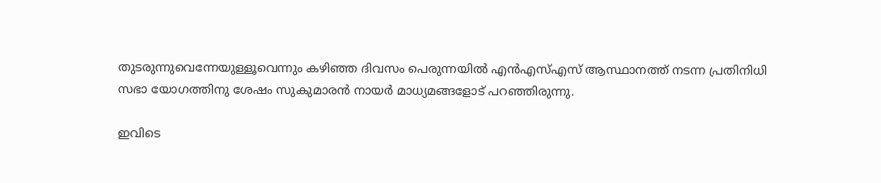തുടരുന്നുവെന്നേയുള്ളൂവെന്നും കഴിഞ്ഞ ദിവസം പെരുന്നയിൽ എൻഎസ്എസ് ആസ്ഥാനത്ത് നടന്ന പ്രതിനിധി സഭാ യോഗത്തിനു ശേഷം സുകുമാരന്‍ നായര്‍ മാധ്യമങ്ങളോട് പറഞ്ഞിരുന്നു.

ഇവിടെ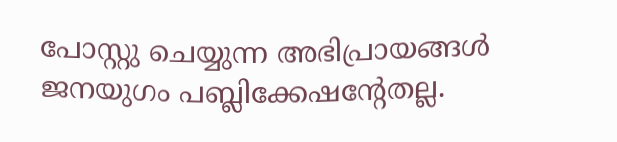പോസ്റ്റു ചെയ്യുന്ന അഭിപ്രായങ്ങള്‍ ജനയുഗം പബ്ലിക്കേഷന്റേതല്ല.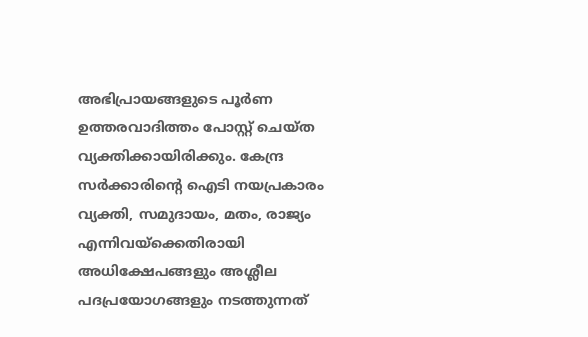അഭിപ്രായങ്ങളുടെ പൂര്‍ണ ഉത്തരവാദിത്തം പോസ്റ്റ് ചെയ്ത വ്യക്തിക്കായിരിക്കും. കേന്ദ്ര സര്‍ക്കാരിന്റെ ഐടി നയപ്രകാരം വ്യക്തി, സമുദായം, മതം, രാജ്യം എന്നിവയ്‌ക്കെതിരായി അധിക്ഷേപങ്ങളും അശ്ലീല പദപ്രയോഗങ്ങളും നടത്തുന്നത്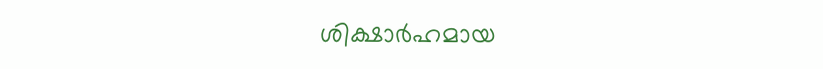ശിക്ഷാര്‍ഹമായ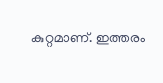കുറ്റമാണ്. ഇത്തരം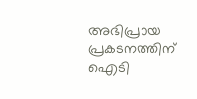അഭിപ്രായ പ്രകടനത്തിന് ഐടി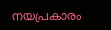നയപ്രകാരം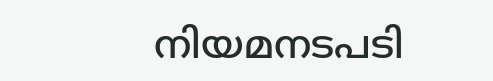നിയമനടപടി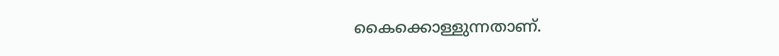കൈക്കൊള്ളുന്നതാണ്.